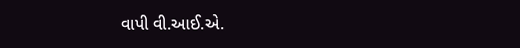વાપી વી.આઈ.એ.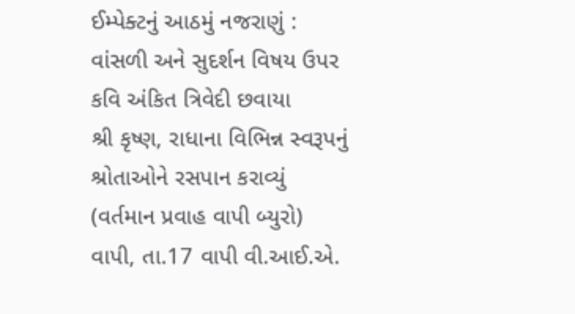ઈમ્પેક્ટનું આઠમું નજરાણું : વાંસળી અને સુદર્શન વિષય ઉપર કવિ અંકિત ત્રિવેદી છવાયા
શ્રી કૃષ્ણ, રાધાના વિભિન્ન સ્વરૂપનું શ્રોતાઓને રસપાન કરાવ્યું (વર્તમાન પ્રવાહ વાપી બ્યુરો) વાપી, તા.17 વાપી વી.આઈ.એ.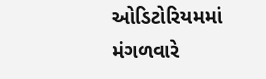ઓડિટોરિયમમાં મંગળવારે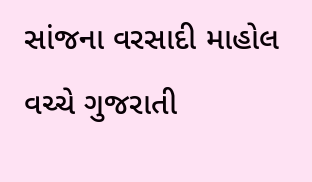સાંજના વરસાદી માહોલ વચ્ચે ગુજરાતી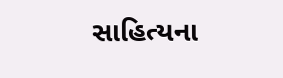સાહિત્યના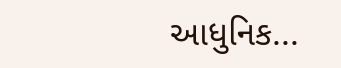આધુનિક...